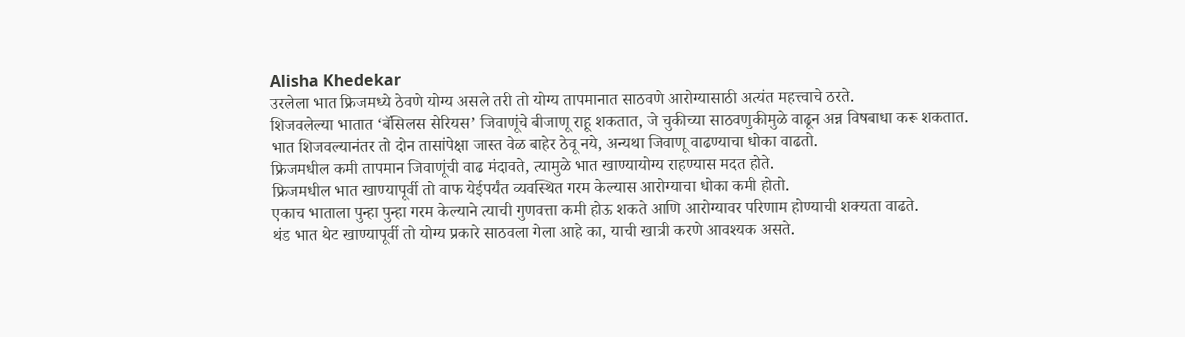Alisha Khedekar
उरलेला भात फ्रिजमध्ये ठेवणे योग्य असले तरी तो योग्य तापमानात साठवणे आरोग्यासाठी अत्यंत महत्त्वाचे ठरते.
शिजवलेल्या भातात ‘बॅसिलस सेरियस’ जिवाणूंचे बीजाणू राहू शकतात, जे चुकीच्या साठवणुकीमुळे वाढून अन्न विषबाधा करू शकतात.
भात शिजवल्यानंतर तो दोन तासांपेक्षा जास्त वेळ बाहेर ठेवू नये, अन्यथा जिवाणू वाढण्याचा धोका वाढतो.
फ्रिजमधील कमी तापमान जिवाणूंची वाढ मंदावते, त्यामुळे भात खाण्यायोग्य राहण्यास मदत होते.
फ्रिजमधील भात खाण्यापूर्वी तो वाफ येईपर्यंत व्यवस्थित गरम केल्यास आरोग्याचा धोका कमी होतो.
एकाच भाताला पुन्हा पुन्हा गरम केल्याने त्याची गुणवत्ता कमी होऊ शकते आणि आरोग्यावर परिणाम होण्याची शक्यता वाढते.
थंड भात थेट खाण्यापूर्वी तो योग्य प्रकारे साठवला गेला आहे का, याची खात्री करणे आवश्यक असते.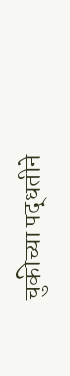चुकीच्या पद्धतीने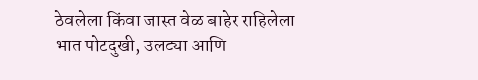ठेवलेला किंवा जास्त वेळ बाहेर राहिलेला भात पोटदुखी, उलट्या आणि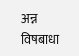अन्न विषबाधा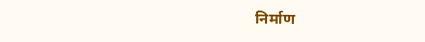निर्माण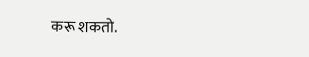करू शकतो.